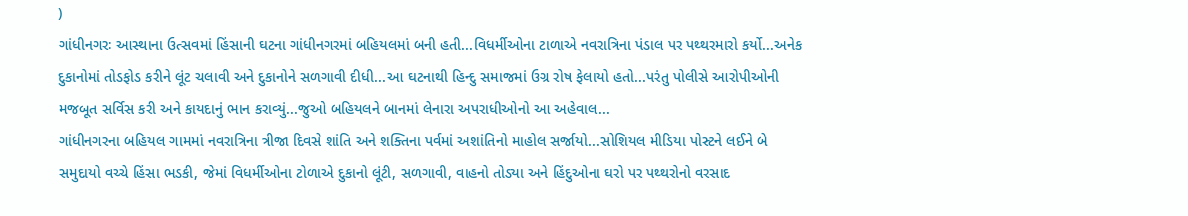)
ગાંધીનગરઃ આસ્થાના ઉત્સવમાં હિંસાની ઘટના ગાંધીનગરમાં બહિયલમાં બની હતી...વિધર્મીઓના ટાળાએ નવરાત્રિના પંડાલ પર પથ્થરમારો કર્યો...અનેક દુકાનોમાં તોડફોડ કરીને લૂંટ ચલાવી અને દુકાનોને સળગાવી દીધી...આ ઘટનાથી હિન્દુ સમાજમાં ઉગ્ર રોષ ફેલાયો હતો...પરંતુ પોલીસે આરોપીઓની મજબૂત સર્વિસ કરી અને કાયદાનું ભાન કરાવ્યું...જુઓ બહિયલને બાનમાં લેનારા અપરાધીઓનો આ અહેવાલ...
ગાંધીનગરના બહિયલ ગામમાં નવરાત્રિના ત્રીજા દિવસે શાંતિ અને શક્તિના પર્વમાં અશાંતિનો માહોલ સર્જાયો...સોશિયલ મીડિયા પોસ્ટને લઈને બે સમુદાયો વચ્ચે હિંસા ભડકી, જેમાં વિધર્મીઓના ટોળાએ દુકાનો લૂંટી, સળગાવી, વાહનો તોડ્યા અને હિંદુઓના ઘરો પર પથ્થરોનો વરસાદ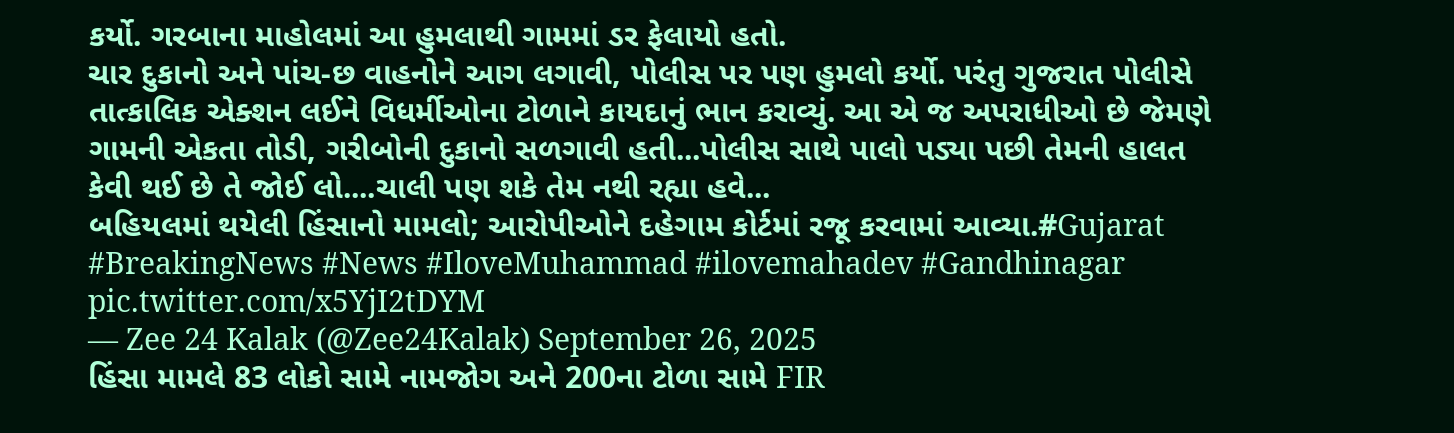કર્યો. ગરબાના માહોલમાં આ હુમલાથી ગામમાં ડર ફેલાયો હતો.
ચાર દુકાનો અને પાંચ-છ વાહનોને આગ લગાવી, પોલીસ પર પણ હુમલો કર્યો. પરંતુ ગુજરાત પોલીસે તાત્કાલિક એક્શન લઈને વિધર્મીઓના ટોળાને કાયદાનું ભાન કરાવ્યું. આ એ જ અપરાધીઓ છે જેમણે ગામની એકતા તોડી, ગરીબોની દુકાનો સળગાવી હતી...પોલીસ સાથે પાલો પડ્યા પછી તેમની હાલત કેવી થઈ છે તે જોઈ લો....ચાલી પણ શકે તેમ નથી રહ્યા હવે...
બહિયલમાં થયેલી હિંસાનો મામલો; આરોપીઓને દહેગામ કોર્ટમાં રજૂ કરવામાં આવ્યા.#Gujarat #BreakingNews #News #IloveMuhammad #ilovemahadev #Gandhinagar pic.twitter.com/x5YjI2tDYM
— Zee 24 Kalak (@Zee24Kalak) September 26, 2025
હિંસા મામલે 83 લોકો સામે નામજોગ અને 200ના ટોળા સામે FIR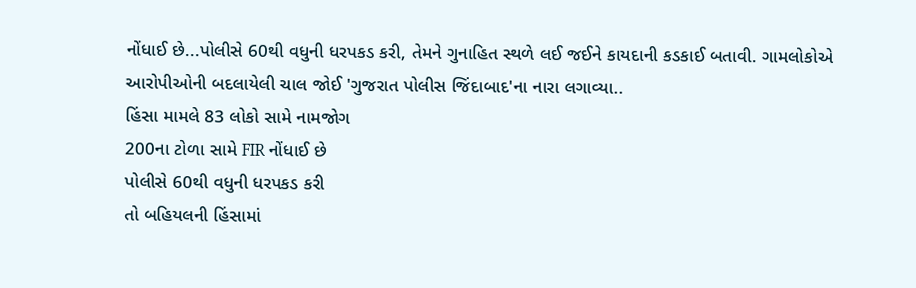નોંધાઈ છે...પોલીસે 60થી વધુની ધરપકડ કરી, તેમને ગુનાહિત સ્થળે લઈ જઈને કાયદાની કડકાઈ બતાવી. ગામલોકોએ આરોપીઓની બદલાયેલી ચાલ જોઈ 'ગુજરાત પોલીસ જિંદાબાદ'ના નારા લગાવ્યા..
હિંસા મામલે 83 લોકો સામે નામજોગ
200ના ટોળા સામે FIR નોંધાઈ છે
પોલીસે 60થી વધુની ધરપકડ કરી
તો બહિયલની હિંસામાં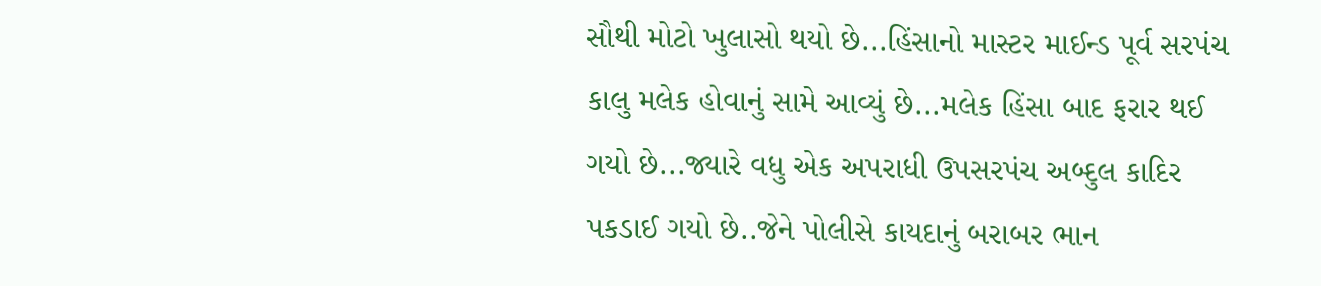સૌથી મોટો ખુલાસો થયો છે...હિંસાનો માસ્ટર માઈન્ડ પૂર્વ સરપંચ કાલુ મલેક હોવાનું સામે આવ્યું છે...મલેક હિંસા બાદ ફરાર થઈ ગયો છે...જ્યારે વધુ એક અપરાધી ઉપસરપંચ અબ્દુલ કાદિર પકડાઈ ગયો છે..જેને પોલીસે કાયદાનું બરાબર ભાન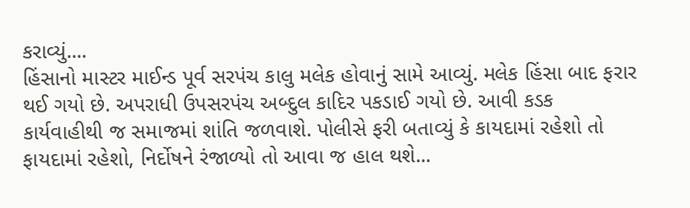કરાવ્યું....
હિંસાનો માસ્ટર માઈન્ડ પૂર્વ સરપંચ કાલુ મલેક હોવાનું સામે આવ્યું. મલેક હિંસા બાદ ફરાર થઈ ગયો છે. અપરાધી ઉપસરપંચ અબ્દુલ કાદિર પકડાઈ ગયો છે. આવી કડક કાર્યવાહીથી જ સમાજમાં શાંતિ જળવાશે. પોલીસે ફરી બતાવ્યું કે કાયદામાં રહેશો તો ફાયદામાં રહેશો, નિર્દોષને રંજાળ્યો તો આવા જ હાલ થશે...